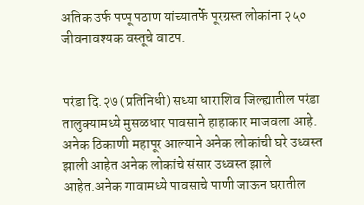अतिक उर्फ पप्पू पठाण यांच्यातर्फे पूरग्रस्त लोकांना २५० जीवनावश्यक वस्तूचे वाटप.


परंडा दि.२७ (प्रतिनिधी) सध्या धाराशिव जिल्ह्यातील परंडा तालुक्यामध्ये मुसळधार पावसाने हाहाकार माजवला आहे. अनेक ठिकाणी महापूर आल्याने अनेक लोकांची घरे उध्वस्त झाली आहेत अनेक लोकांचे संसार उध्वस्त झाले आहेत.अनेक गावामध्ये पावसाचे पाणी जाऊन घरातील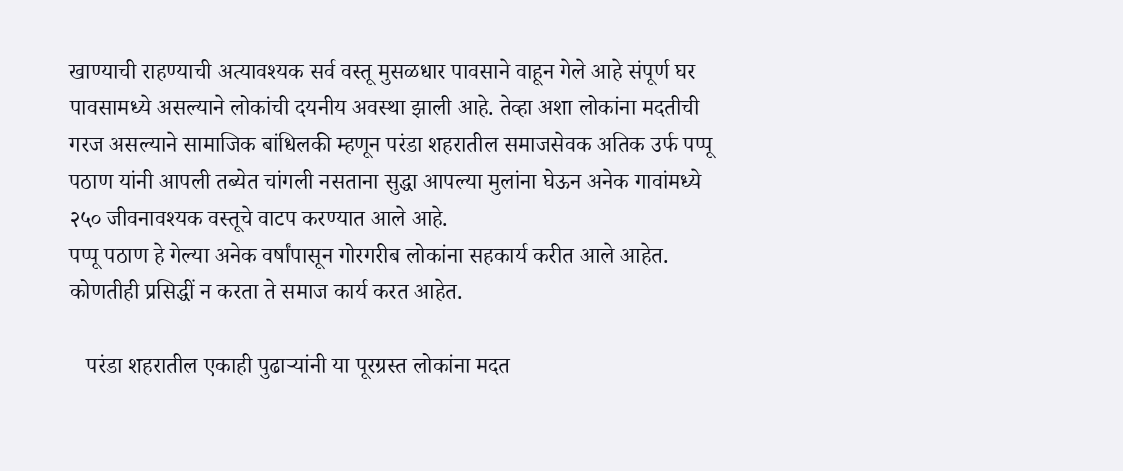खाण्याची राहण्याची अत्यावश्यक सर्व वस्तू मुसळधार पावसाने वाहून गेले आहे संपूर्ण घर पावसामध्ये असल्याने लोकांची दयनीय अवस्था झाली आहे. तेव्हा अशा लोकांना मदतीची गरज असल्याने सामाजिक बांधिलकी म्हणून परंडा शहरातील समाजसेवक अतिक उर्फ पप्पू पठाण यांनी आपली तब्येत चांगली नसताना सुद्धा आपल्या मुलांना घेऊन अनेक गावांमध्ये २५० जीवनावश्यक वस्तूचे वाटप करण्यात आले आहे.
पप्पू पठाण हे गेल्या अनेक वर्षांपासून गोरगरीब लोकांना सहकार्य करीत आले आहेत. कोणतीही प्रसिद्धीं न करता ते समाज कार्य करत आहेत.

   परंडा शहरातील एकाही पुढाऱ्यांनी या पूरग्रस्त लोकांना मदत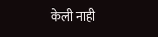केली नाही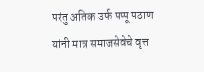परंतु अतिक उर्फ पप्पू पठाण यांनी मात्र समाजसेवेचे वृत्त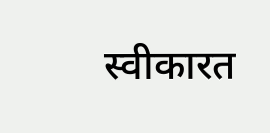स्वीकारत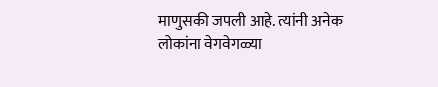माणुसकी जपली आहे. त्यांनी अनेक लोकांना वेगवेगळ्या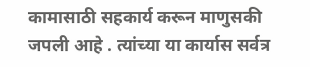कामासाठी सहकार्य करून माणुसकी जपली आहे . त्यांच्या या कार्यास सर्वत्र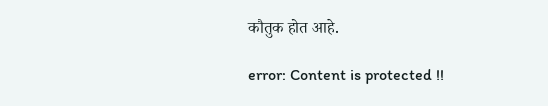कौतुक होत आहे.

error: Content is protected !!